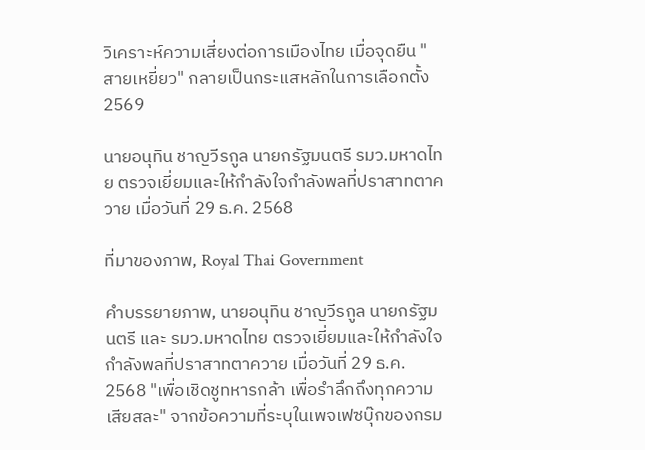วิเคราะห์ความเสี่ยงต่อการเมืองไทย เมื่อจุดยืน "สายเหยี่ยว" กลายเป็นกระแสหลักในการเลือกตั้ง 2569

นายอนุทิน ชาญวีรกูล นายกรัฐมนตรี รมว.มหาดไทย ตรวจเยี่ยมและให้กำลังใจกำลังพลที่ปราสาทตาควาย เมื่อวันที่ 29 ธ.ค. 2568

ที่มาของภาพ, Royal Thai Government

คำบรรยายภาพ, นายอนุทิน ชาญวีรกูล นายกรัฐมนตรี และ รมว.มหาดไทย ตรวจเยี่ยมและให้กำลังใจกำลังพลที่ปราสาทตาควาย เมื่อวันที่ 29 ธ.ค. 2568 "เพื่อเชิดชูทหารกล้า เพื่อรำลึกถึงทุกความเสียสละ" จากข้อความที่ระบุในเพจเฟซบุ๊กของกรม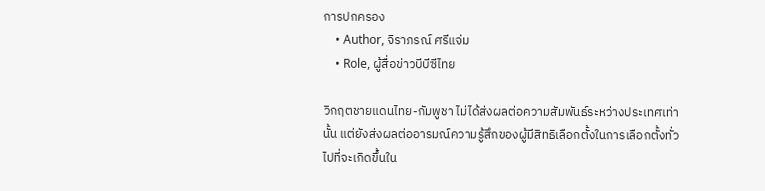การปกครอง
    • Author, จิราภรณ์ ศรีแจ่ม
    • Role, ผู้สื่อข่าวบีบีซีไทย

วิกฤตชายแดนไทย-กัมพูชา ไม่ได้ส่งผลต่อความสัมพันธ์ระหว่างประเทศเท่านั้น แต่ยังส่งผลต่ออารมณ์ความรู้สึกของผู้มีสิทธิเลือกตั้งในการเลือกตั้งทั่วไปที่จะเกิดขึ้นใน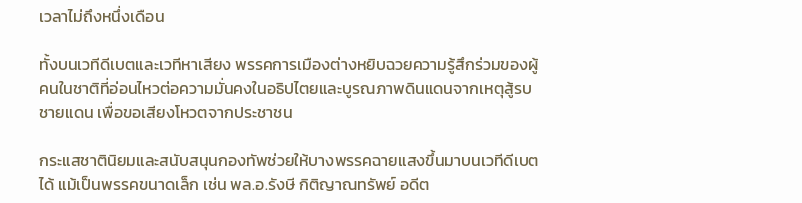เวลาไม่ถึงหนึ่งเดือน

ทั้งบนเวทีดีเบตและเวทีหาเสียง พรรคการเมืองต่างหยิบฉวยความรู้สึกร่วมของผู้คนในชาติที่อ่อนไหวต่อความมั่นคงในอธิปไตยและบูรณภาพดินแดนจากเหตุสู้รบชายแดน เพื่อขอเสียงโหวตจากประชาชน

กระแสชาตินิยมและสนับสนุนกองทัพช่วยให้บางพรรคฉายแสงขึ้นมาบนเวทีดีเบตได้ แม้เป็นพรรคขนาดเล็ก เช่น พล.อ.รังษี กิติญาณทรัพย์ อดีต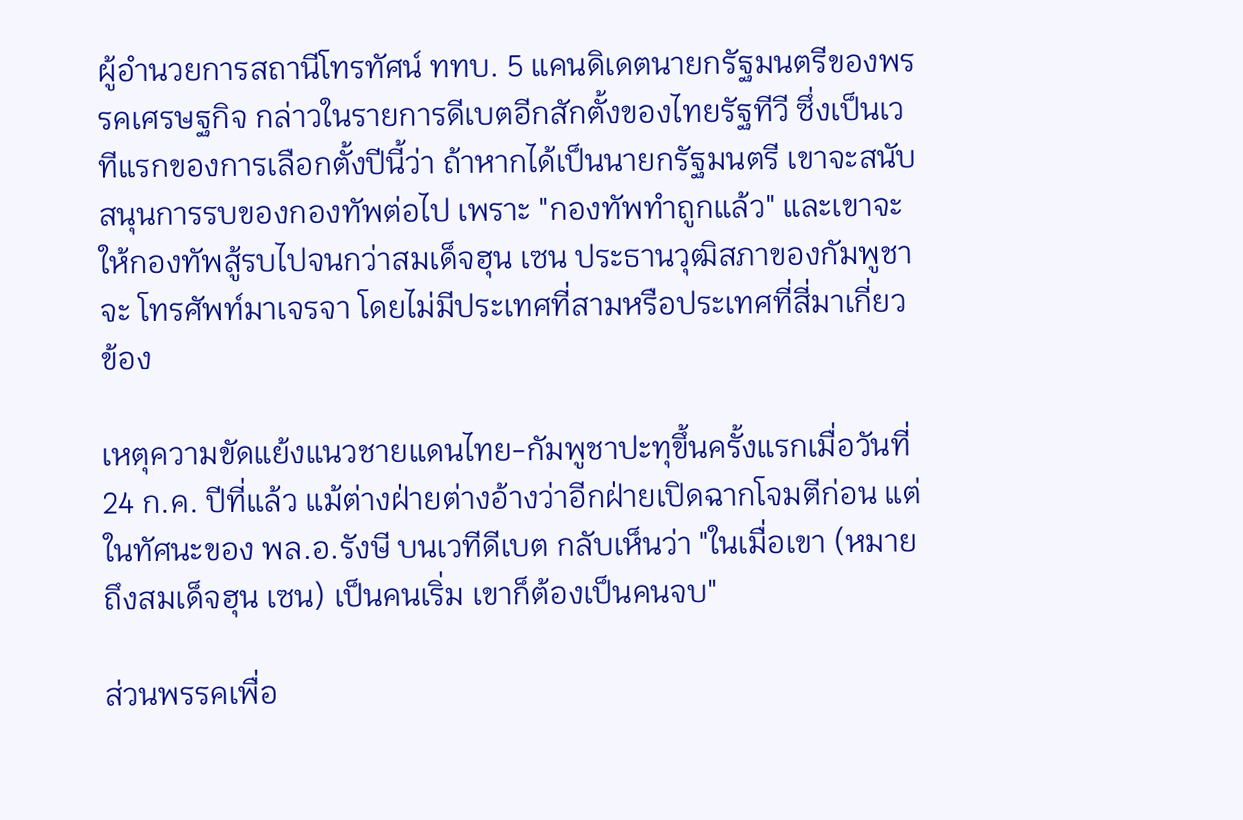ผู้อำนวยการสถานีโทรทัศน์ ททบ. 5 แคนดิเดตนายกรัฐมนตรีของพรรคเศรษฐกิจ กล่าวในรายการดีเบตอีกสักตั้งของไทยรัฐทีวี ซึ่งเป็นเวทีแรกของการเลือกตั้งปีนี้ว่า ถ้าหากได้เป็นนายกรัฐมนตรี เขาจะสนับสนุนการรบของกองทัพต่อไป เพราะ "กองทัพทำถูกแล้ว" และเขาจะให้กองทัพสู้รบไปจนกว่าสมเด็จฮุน เซน ประธานวุฒิสภาของกัมพูชาจะ โทรศัพท์มาเจรจา โดยไม่มีประเทศที่สามหรือประเทศที่สี่มาเกี่ยวข้อง

เหตุความขัดแย้งแนวชายแดนไทย-กัมพูชาปะทุขึ้นครั้งแรกเมื่อวันที่ 24 ก.ค. ปีที่แล้ว แม้ต่างฝ่ายต่างอ้างว่าอีกฝ่ายเปิดฉากโจมตีก่อน แต่ในทัศนะของ พล.อ.รังษี บนเวทีดีเบต กลับเห็นว่า "ในเมื่อเขา (หมายถึงสมเด็จฮุน เซน) เป็นคนเริ่ม เขาก็ต้องเป็นคนจบ"

ส่วนพรรคเพื่อ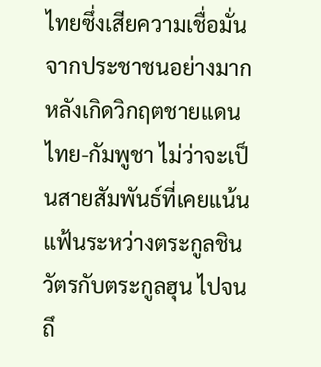ไทยซึ่งเสียความเชื่อมั่นจากประชาชนอย่างมากหลังเกิดวิกฤตชายแดนไทย-กัมพูชา ไม่ว่าจะเป็นสายสัมพันธ์ที่เคยแน้นแฟ้นระหว่างตระกูลชินวัตรกับตระกูลฮุน ไปจนถึ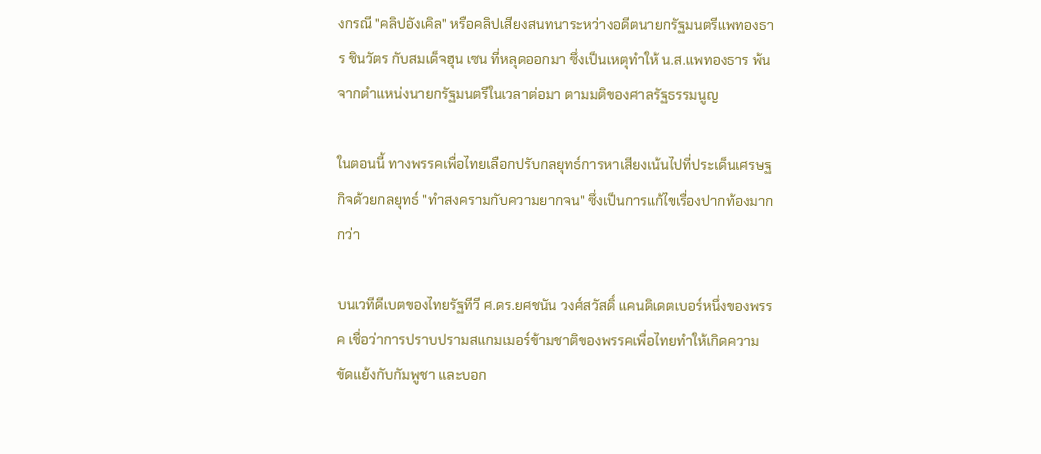งกรณี "คลิปอังเคิล" หรือคลิปเสียงสนทนาระหว่างอดีตนายกรัฐมนตรีแพทองธาร ชินวัตร กับสมเด็จฮุน เซน ที่หลุดออกมา ซึ่งเป็นเหตุทำให้ น.ส.แพทองธาร พ้นจากตำแหน่งนายกรัฐมนตรีในเวลาต่อมา ตามมติของศาลรัฐธรรมนูญ

ในตอนนี้ ทางพรรคเพื่อไทยเลือกปรับกลยุทธ์การหาเสียงเน้นไปที่ประเด็นเศรษฐกิจด้วยกลยุทธ์ "ทำสงครามกับความยากจน" ซึ่งเป็นการแก้ไขเรื่องปากท้องมากกว่า

บนเวทีดีเบตของไทยรัฐทีวี ศ.ดร.ยศชนัน วงศ์สวัสดิ์ แคนดิเดตเบอร์หนึ่งของพรรค เชื่อว่าการปราบปรามสแกมเมอร์ข้ามชาติของพรรคเพื่อไทยทำให้เกิดความขัดแย้งกับกัมพูชา และบอก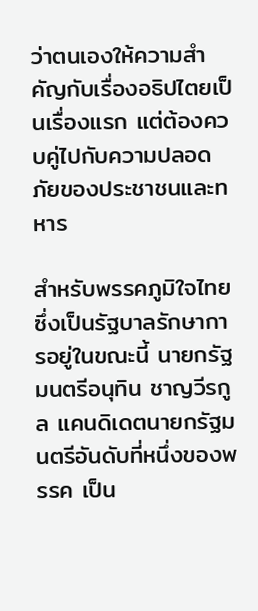ว่าตนเองให้ความสำคัญกับเรื่องอธิปไตยเป็นเรื่องแรก แต่ต้องควบคู่ไปกับความปลอดภัยของประชาชนและทหาร

สำหรับพรรคภูมิใจไทยซึ่งเป็นรัฐบาลรักษาการอยู่ในขณะนี้ นายกรัฐมนตรีอนุทิน ชาญวีรกูล แคนดิเดตนายกรัฐมนตรีอันดับที่หนึ่งของพรรค เป็น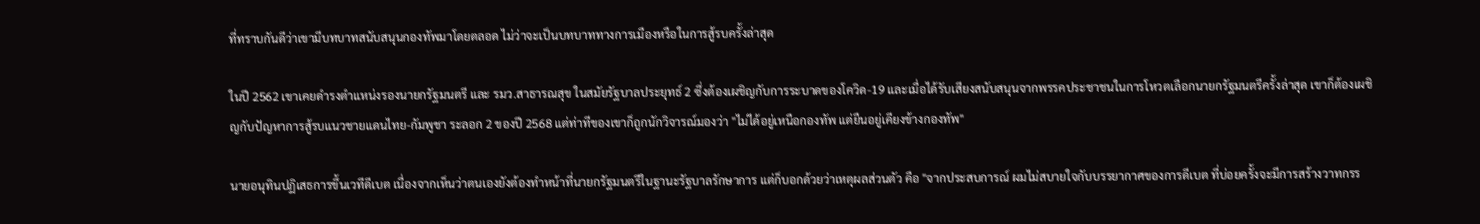ที่ทราบกันดีว่าเขามีบทบาทสนับสนุนกองทัพมาโดยตลอด ไม่ว่าจะเป็นบทบาททางการเมืองหรือในการสู้รบครั้งล่าสุด

ในปี 2562 เขาเคยดำรงตำแหน่งรองนายกรัฐมนตรี และ รมว.สาธารณสุข ในสมัยรัฐบาลประยุทธ์ 2 ซึ่งต้องเผชิญกับการระบาดของโควิด-19 และเมื่อได้รับเสียงสนับสนุนจากพรรคประชาชนในการโหวตเลือกนายกรัฐมนตรีครั้งล่าสุด เขาก็ต้องเผชิญกับปัญหาการสู้รบแนวชายแดนไทย-กัมพูชา ระลอก 2 ของปี 2568 แต่ท่าทีของเขาก็ถูกนักวิจารณ์มองว่า "ไม่ได้อยู่เหนือกองทัพ แต่ยืนอยู่เคียงข้างกองทัพ"

นายอนุทินปฏิเสธการขึ้นเวทีดีเบต เนื่องจากเห็นว่าตนเองยังต้องทำหน้าที่นายกรัฐมนตรีในฐานะรัฐบาลรักษาการ แต่ก็บอกด้วยว่าเหตุผลส่วนตัว คือ "จากประสบการณ์ ผมไม่สบายใจกับบรรยากาศของการดีเบต ที่บ่อยครั้งจะมีการสร้างวาทกรร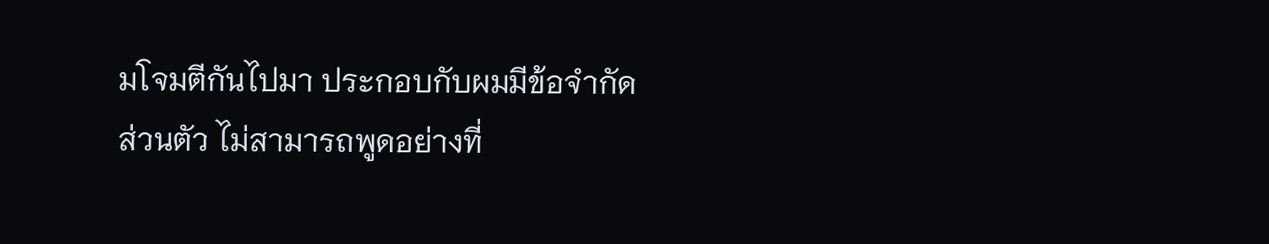มโจมตีกันไปมา ประกอบกับผมมีข้อจำกัดส่วนตัว ไม่สามารถพูดอย่างที่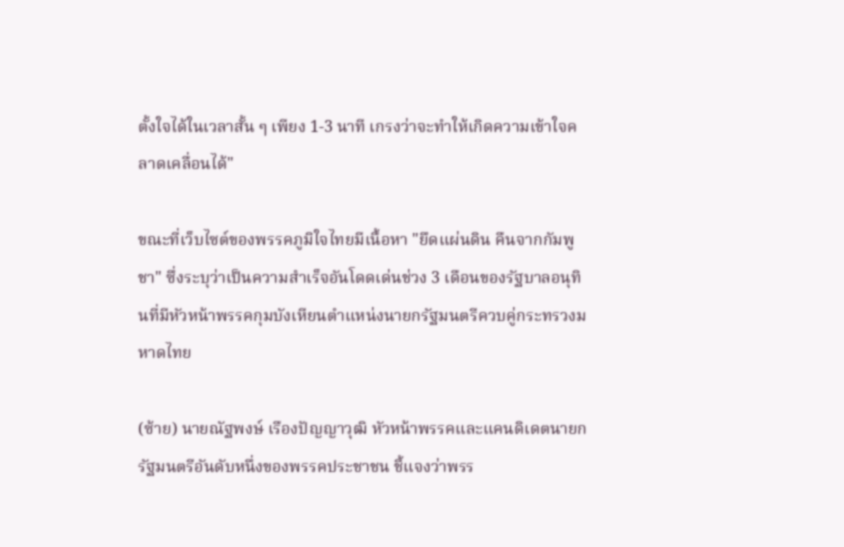ตั้งใจได้ในเวลาสั้น ๆ เพียง 1-3 นาที เกรงว่าจะทำให้เกิดความเข้าใจคลาดเคลื่อนได้"

ขณะที่เว็บไซต์ของพรรคภูมิใจไทยมีเนื้อหา "ยึดแผ่นดิน คืนจากกัมพูชา" ซึ่งระบุว่าเป็นความสำเร็จอันโดดเด่นช่วง 3 เดือนของรัฐบาลอนุทินที่มีหัวหน้าพรรคกุมบังเหียนตำแหน่งนายกรัฐมนตรีควบคู่กระทรวงมหาดไทย

(ซ้าย) นายณัฐพงษ์ เรืองปัญญาวุฒิ หัวหน้าพรรคและแคนดิเดตนายกรัฐมนตรีอันดับหนึ่งของพรรคประชาชน ชี้แจงว่าพรร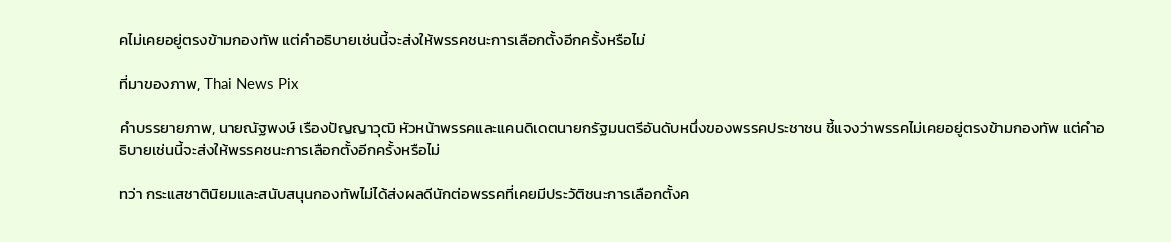คไม่เคยอยู่ตรงข้ามกองทัพ แต่คำอธิบายเช่นนี้จะส่งให้พรรคชนะการเลือกตั้งอีกครั้งหรือไม่

ที่มาของภาพ, Thai News Pix

คำบรรยายภาพ, นายณัฐพงษ์ เรืองปัญญาวุฒิ หัวหน้าพรรคและแคนดิเดตนายกรัฐมนตรีอันดับหนึ่งของพรรคประชาชน ชี้แจงว่าพรรคไม่เคยอยู่ตรงข้ามกองทัพ แต่คำอธิบายเช่นนี้จะส่งให้พรรคชนะการเลือกตั้งอีกครั้งหรือไม่

ทว่า กระแสชาตินิยมและสนับสนุนกองทัพไม่ได้ส่งผลดีนักต่อพรรคที่เคยมีประวัติชนะการเลือกตั้งค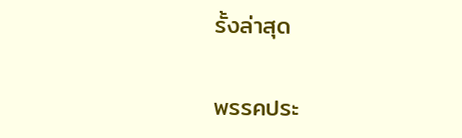รั้งล่าสุด

พรรคประ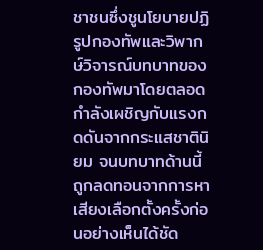ชาชนซึ่งชูนโยบายปฏิรูปกองทัพและวิพากษ์วิจารณ์บทบาทของกองทัพมาโดยตลอด กำลังเผชิญกับแรงกดดันจากกระแสชาตินิยม จนบทบาทด้านนี้ถูกลดทอนจากการหาเสียงเลือกตั้งครั้งก่อนอย่างเห็นได้ชัด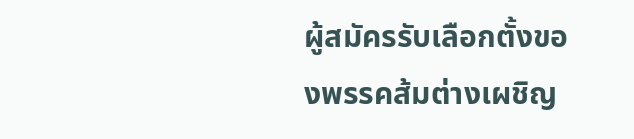ผู้สมัครรับเลือกตั้งของพรรคส้มต่างเผชิญ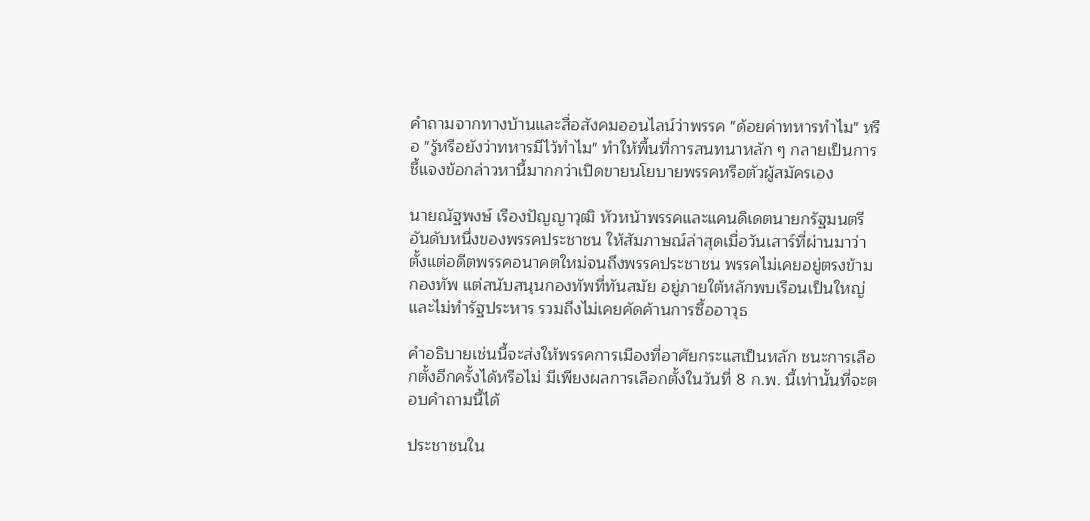คำถามจากทางบ้านและสื่อสังคมออนไลน์ว่าพรรค "ด้อยค่าทหารทำไม" หรือ "รู้หรือยังว่าทหารมีไว้ทำไม" ทำให้พื้นที่การสนทนาหลัก ๆ กลายเป็นการชี้แจงข้อกล่าวหานี้มากกว่าเปิดขายนโยบายพรรคหรือตัวผู้สมัครเอง

นายณัฐพงษ์ เรืองปัญญาวุฒิ หัวหน้าพรรคและแคนดิเดตนายกรัฐมนตรีอันดับหนึ่งของพรรคประชาชน ให้สัมภาษณ์ล่าสุดเมื่อวันเสาร์ที่ผ่านมาว่า ตั้งแต่อดีตพรรคอนาคตใหม่จนถึงพรรคประชาชน พรรคไม่เคยอยู่ตรงข้ามกองทัพ แต่สนับสนุนกองทัพที่ทันสมัย อยู่ภายใต้หลักพบเรือนเป็นใหญ่ และไม่ทำรัฐประหาร รวมถึงไม่เคยคัดค้านการซื้ออาวุธ

คำอธิบายเช่นนี้จะส่งให้พรรคการเมืองที่อาศัยกระแสเป็นหลัก ชนะการเลือกตั้งอีกครั้งได้หรือไม่ มีเพียงผลการเลือกตั้งในวันที่ 8 ก.พ. นี้เท่านั้นที่จะตอบคำถามนี้ได้

ประชาชนใน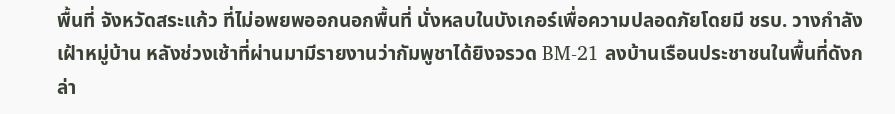พื้นที่ จังหวัดสระแก้ว ที่ไม่อพยพออกนอกพื้นที่ นั่งหลบในบังเกอร์เพื่อความปลอดภัยโดยมี ชรบ. วางกำลังเฝ้าหมู่บ้าน หลังช่วงเช้าที่ผ่านมามีรายงานว่ากัมพูชาได้ยิงจรวด BM-21 ลงบ้านเรือนประชาชนในพื้นที่ดังกล่า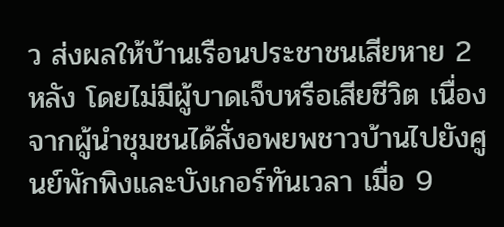ว ส่งผลให้บ้านเรือนประชาชนเสียหาย 2 หลัง โดยไม่มีผู้บาดเจ็บหรือเสียชีวิต เนื่องจากผู้นำชุมชนได้สั่งอพยพชาวบ้านไปยังศูนย์พักพิงและบังเกอร์ทันเวลา เมื่อ 9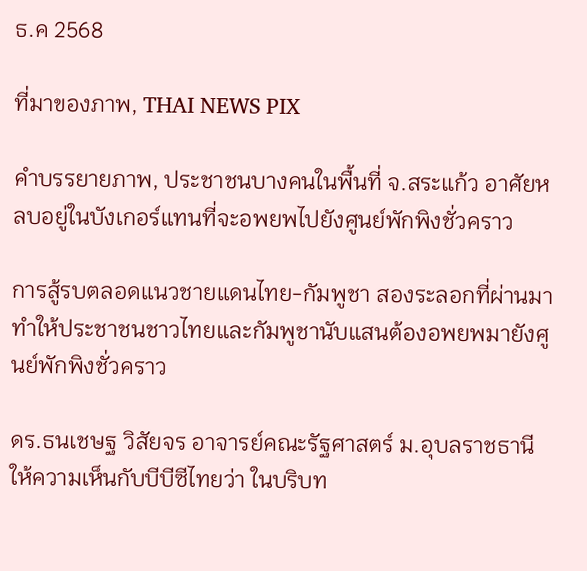ธ.ค 2568

ที่มาของภาพ, THAI NEWS PIX

คำบรรยายภาพ, ประชาชนบางคนในพื้นที่ จ.สระแก้ว อาศัยหลบอยู่ในบังเกอร์แทนที่จะอพยพไปยังศูนย์พักพิงชั่วคราว

การสู้รบตลอดแนวชายแดนไทย-กัมพูชา สองระลอกที่ผ่านมา ทำให้ประชาชนชาวไทยและกัมพูชานับแสนต้องอพยพมายังศูนย์พักพิงชั่วคราว

ดร.ธนเชษฐ วิสัยจร อาจารย์คณะรัฐศาสตร์ ม.อุบลราชธานี ให้ความเห็นกับบีบีซีไทยว่า ในบริบท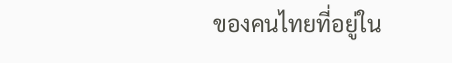ของคนไทยที่อยู่ใน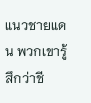แนวชายแดน พวกเขารู้สึกว่าชี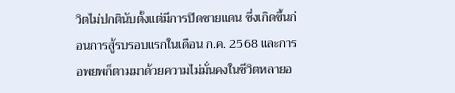วิตไม่ปกตินับตั้งแต่มีการปิดชายแดน ซึ่งเกิดขึ้นก่อนการสู้รบรอบแรกในเดือน ก.ค. 2568 และการอพยพก็ตามมาด้วยความไม่มั่นคงในชีวิตหลายอ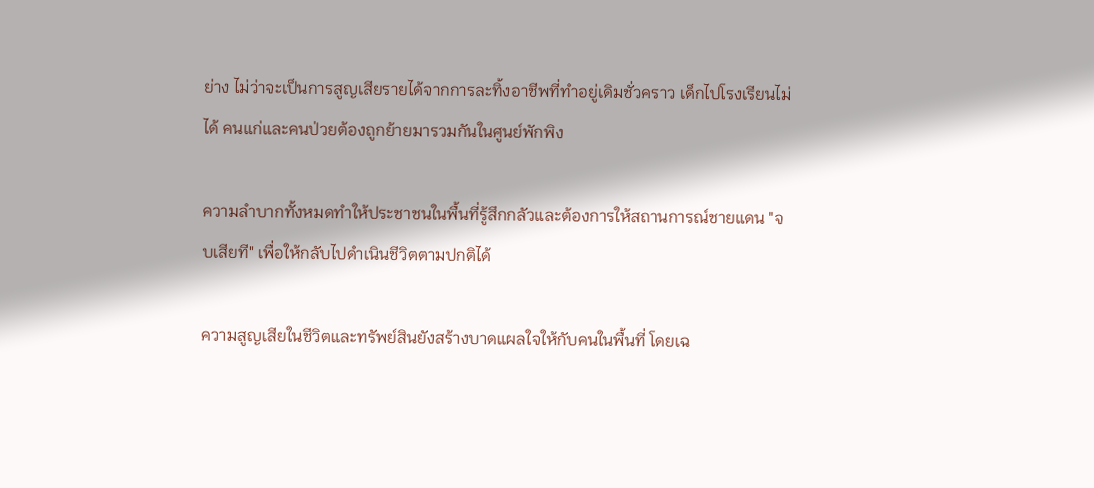ย่าง ไม่ว่าจะเป็นการสูญเสียรายได้จากการละทิ้งอาชีพที่ทำอยู่เดิมชั่วคราว เด็กไปโรงเรียนไม่ได้ คนแก่และคนป่วยต้องถูกย้ายมารวมกันในศูนย์พักพิง

ความลำบากทั้งหมดทำให้ประชาชนในพื้นที่รู้สึกกลัวและต้องการให้สถานการณ์ชายแดน "จบเสียที" เพื่อให้กลับไปดำเนินชีวิตตามปกติได้

ความสูญเสียในชีวิตและทรัพย์สินยังสร้างบาดแผลใจให้กับคนในพื้นที่ โดยเฉ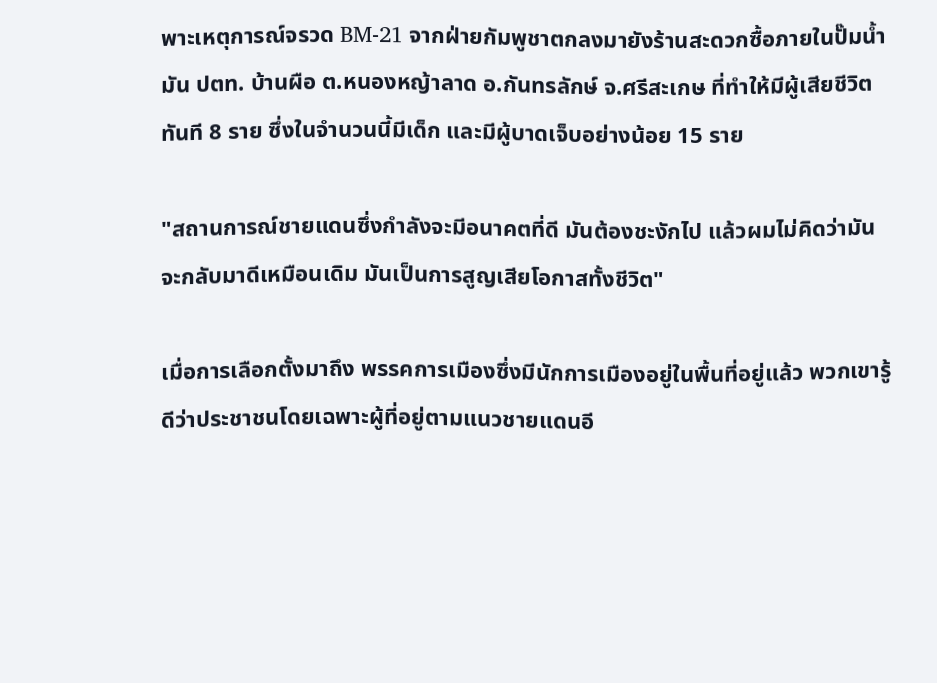พาะเหตุการณ์จรวด BM-21 จากฝ่ายกัมพูชาตกลงมายังร้านสะดวกซื้อภายในปั๊มน้ำมัน ปตท. บ้านผือ ต.หนองหญ้าลาด อ.กันทรลักษ์ จ.ศรีสะเกษ ที่ทำให้มีผู้เสียชีวิตทันที 8 ราย ซึ่งในจำนวนนี้มีเด็ก และมีผู้บาดเจ็บอย่างน้อย 15 ราย

"สถานการณ์ชายแดนซึ่งกำลังจะมีอนาคตที่ดี มันต้องชะงักไป แล้วผมไม่คิดว่ามันจะกลับมาดีเหมือนเดิม มันเป็นการสูญเสียโอกาสทั้งชีวิต"

เมื่อการเลือกตั้งมาถึง พรรคการเมืองซึ่งมีนักการเมืองอยู่ในพื้นที่อยู่แล้ว พวกเขารู้ดีว่าประชาชนโดยเฉพาะผู้ที่อยู่ตามแนวชายแดนอี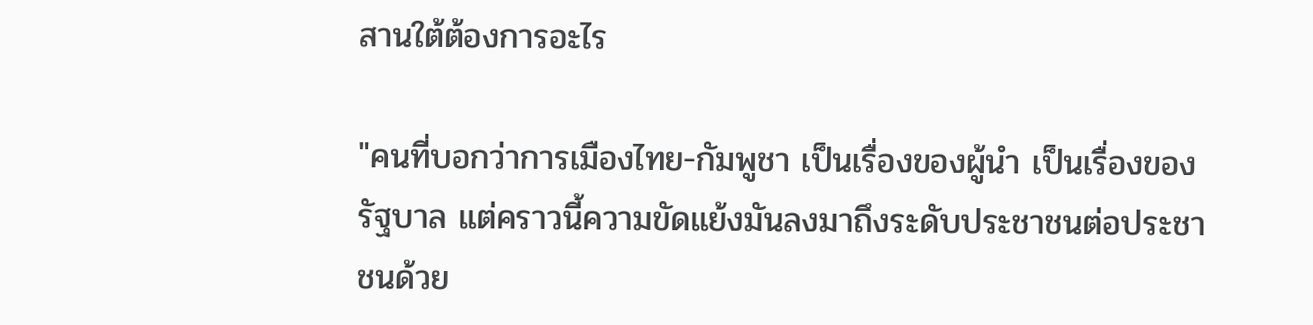สานใต้ต้องการอะไร

"คนที่บอกว่าการเมืองไทย-กัมพูชา เป็นเรื่องของผู้นำ เป็นเรื่องของรัฐบาล แต่คราวนี้ความขัดแย้งมันลงมาถึงระดับประชาชนต่อประชาชนด้วย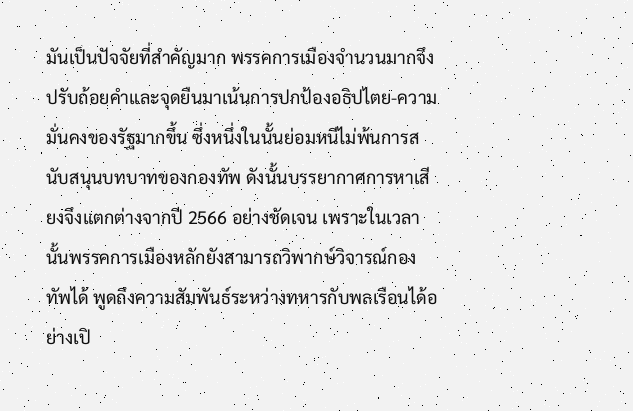มันเป็นปัจจัยที่สำคัญมาก พรรคการเมืองจำนวนมากจึงปรับถ้อยคำและจุดยืนมาเน้นการปกป้องอธิปไตย-ความมั่นคงของรัฐมากขึ้น ซึ่งหนึ่งในนั้นย่อมหนีไม่พ้นการสนับสนุนบทบาทของกองทัพ ดังนั้นบรรยากาศการหาเสียงจึงแตกต่างจากปี 2566 อย่างชัดเจน เพราะในเวลานั้นพรรคการเมืองหลักยังสามารถวิพากษ์วิจารณ์กองทัพได้ พูดถึงความสัมพันธ์ระหว่างทหารกับพลเรือนได้อย่างเปิ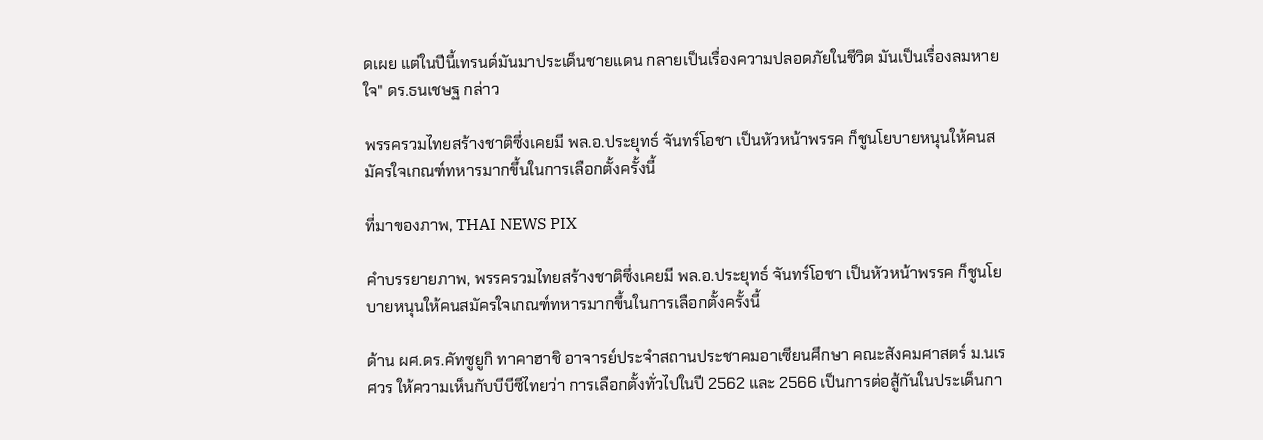ดเผย แต่ในปีนี้เทรนด์มันมาประเด็นชายแดน กลายเป็นเรื่องความปลอดภัยในชีวิต มันเป็นเรื่องลมหายใจ" ดร.ธนเชษฐ กล่าว

พรรครวมไทยสร้างชาติซึ่งเคยมี พล.อ.ประยุทธ์ จันทร์โอชา เป็นหัวหน้าพรรค ก็ชูนโยบายหนุนให้คนสมัครใจเกณฑ์ทหารมากขึ้นในการเลือกตั้งครั้งนี้

ที่มาของภาพ, THAI NEWS PIX

คำบรรยายภาพ, พรรครวมไทยสร้างชาติซึ่งเคยมี พล.อ.ประยุทธ์ จันทร์โอชา เป็นหัวหน้าพรรค ก็ชูนโยบายหนุนให้คนสมัครใจเกณฑ์ทหารมากขึ้นในการเลือกตั้งครั้งนี้

ด้าน ผศ.ดร.คัทซูยูกิ ทาคาฮาชิ อาจารย์ประจำสถานประชาคมอาเซียนศึกษา คณะสังคมศาสตร์ ม.นเรศวร ให้ความเห็นกับบีบีซีไทยว่า การเลือกตั้งทั่วไปในปี 2562 และ 2566 เป็นการต่อสู้กันในประเด็นกา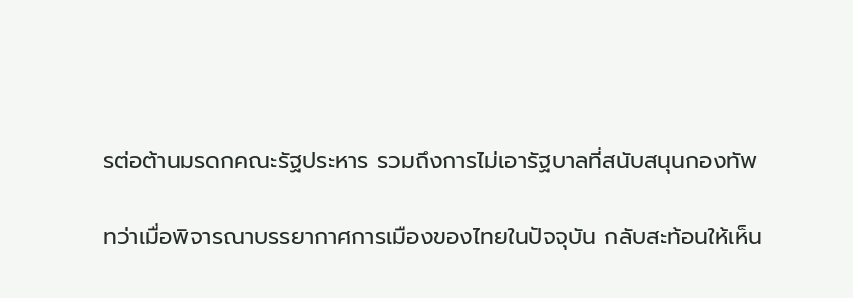รต่อต้านมรดกคณะรัฐประหาร รวมถึงการไม่เอารัฐบาลที่สนับสนุนกองทัพ

ทว่าเมื่อพิจารณาบรรยากาศการเมืองของไทยในปัจจุบัน กลับสะท้อนให้เห็น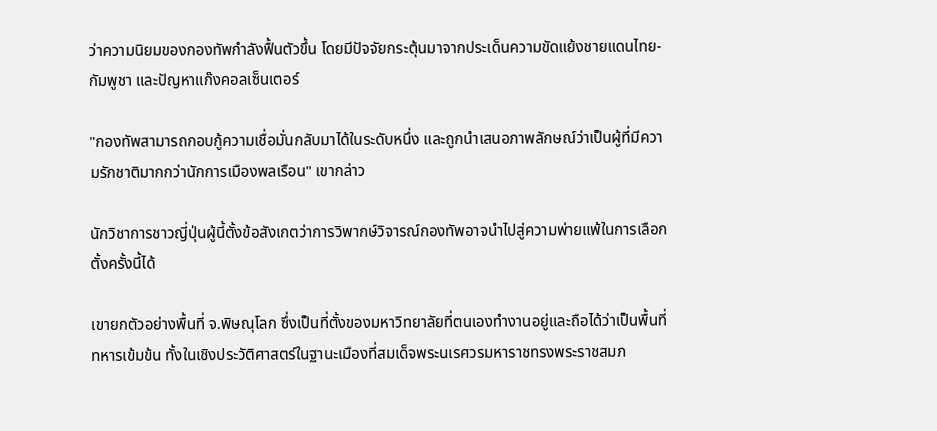ว่าความนิยมของกองทัพกำลังฟื้นตัวขึ้น โดยมีปัจจัยกระตุ้นมาจากประเด็นความขัดแย้งชายแดนไทย-กัมพูชา และปัญหาแก๊งคอลเซ็นเตอร์

"กองทัพสามารถกอบกู้ความเชื่อมั่นกลับมาได้ในระดับหนึ่ง และถูกนำเสนอภาพลักษณ์ว่าเป็นผู้ที่มีความรักชาติมากกว่านักการเมืองพลเรือน" เขากล่าว

นักวิชาการชาวญี่ปุ่นผู้นี้ตั้งข้อสังเกตว่าการวิพากษ์วิจารณ์กองทัพอาจนำไปสู่ความพ่ายแพ้ในการเลือกตั้งครั้งนี้ได้

เขายกตัวอย่างพื้นที่ จ.พิษณุโลก ซึ่งเป็นที่ตั้งของมหาวิทยาลัยที่ตนเองทำงานอยู่และถือได้ว่าเป็นพื้นที่ทหารเข้มข้น ทั้งในเชิงประวัติศาสตร์ในฐานะเมืองที่สมเด็จพระนเรศวรมหาราชทรงพระราชสมภ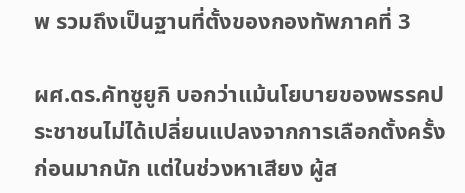พ รวมถึงเป็นฐานที่ตั้งของกองทัพภาคที่ 3

ผศ.ดร.คัทซูยูกิ บอกว่าแม้นโยบายของพรรคประชาชนไม่ได้เปลี่ยนแปลงจากการเลือกตั้งครั้งก่อนมากนัก แต่ในช่วงหาเสียง ผู้ส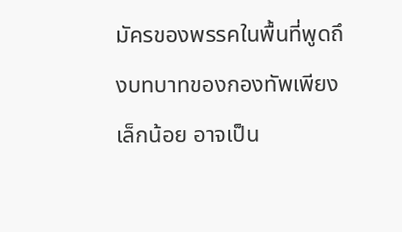มัครของพรรคในพื้นที่พูดถึงบทบาทของกองทัพเพียงเล็กน้อย อาจเป็น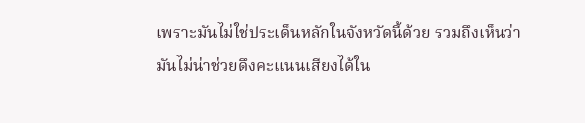เพราะมันไม่ใช่ประเด็นหลักในจังหวัดนี้ด้วย รวมถึงเห็นว่ามันไม่น่าช่วยดึงคะแนนเสียงได้ใน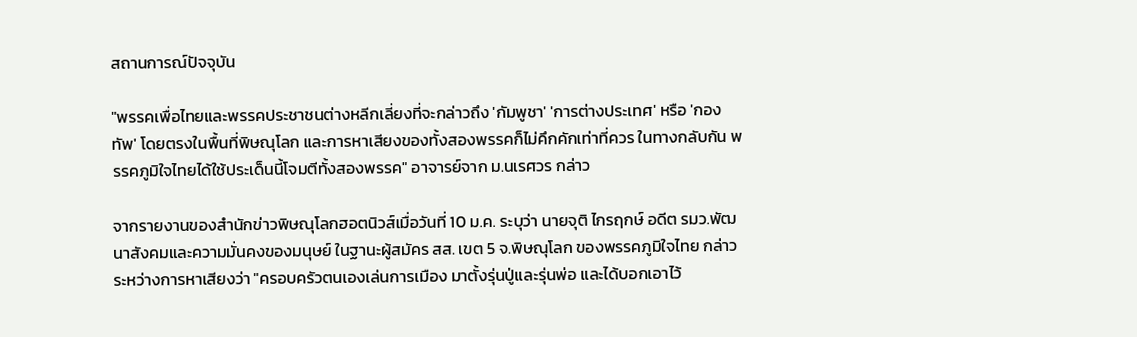สถานการณ์ปัจจุบัน

"พรรคเพื่อไทยและพรรคประชาชนต่างหลีกเลี่ยงที่จะกล่าวถึง 'กัมพูชา' 'การต่างประเทศ' หรือ 'กองทัพ' โดยตรงในพื้นที่พิษณุโลก และการหาเสียงของทั้งสองพรรคก็ไม่คึกคักเท่าที่ควร ในทางกลับกัน พรรคภูมิใจไทยได้ใช้ประเด็นนี้โจมตีทั้งสองพรรค" อาจารย์จาก ม.นเรศวร กล่าว

จากรายงานของสำนักข่าวพิษณุโลกฮอตนิวส์เมื่อวันที่ 10 ม.ค. ระบุว่า นายจุติ ไกรฤกษ์ อดีต รมว.พัฒนาสังคมและความมั่นคงของมนุษย์ ในฐานะผู้สมัคร สส. เขต 5 จ.พิษณุโลก ของพรรคภูมิใจไทย กล่าวระหว่างการหาเสียงว่า "ครอบครัวตนเองเล่นการเมือง มาตั้งรุ่นปู่และรุ่นพ่อ และได้บอกเอาไว้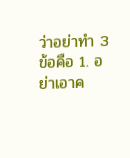ว่าอย่าทำ 3 ข้อคือ 1. อย่าเอาค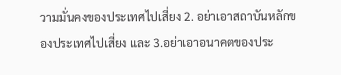วามมั่นคงของประเทศไปเสี่ยง 2. อย่าเอาสถาบันหลักของประเทศไปเสี่ยง และ 3.อย่าเอาอนาคตของประ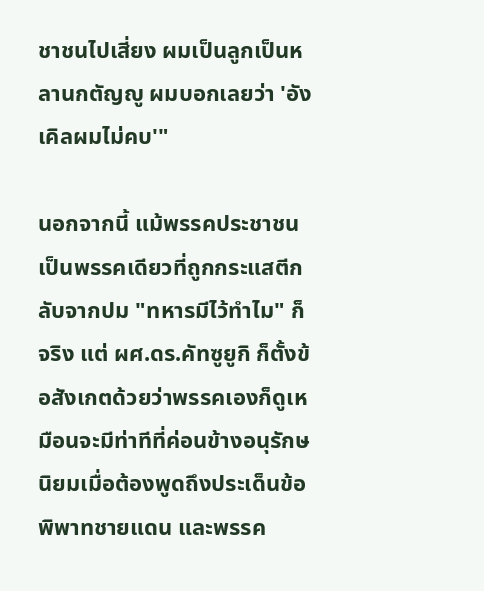ชาชนไปเสี่ยง ผมเป็นลูกเป็นหลานกตัญญู ผมบอกเลยว่า 'อังเคิลผมไม่คบ'"

นอกจากนี้ แม้พรรคประชาชนเป็นพรรคเดียวที่ถูกกระแสตีกลับจากปม "ทหารมีไว้ทำไม" ก็จริง แต่ ผศ.ดร.คัทซูยูกิ ก็ตั้งข้อสังเกตด้วยว่าพรรคเองก็ดูเหมือนจะมีท่าทีที่ค่อนข้างอนุรักษนิยมเมื่อต้องพูดถึงประเด็นข้อพิพาทชายแดน และพรรค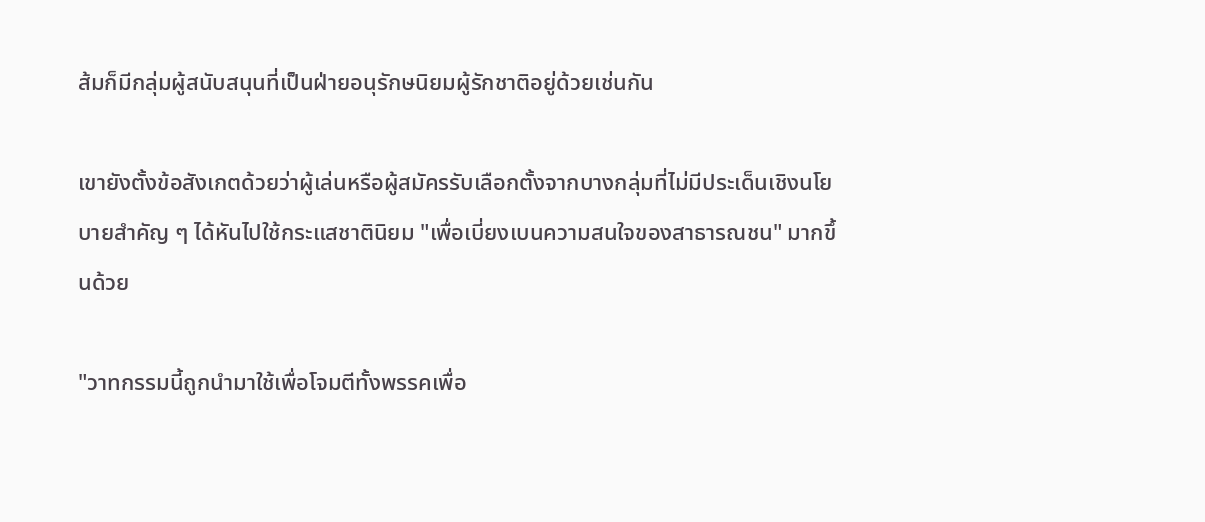ส้มก็มีกลุ่มผู้สนับสนุนที่เป็นฝ่ายอนุรักษนิยมผู้รักชาติอยู่ด้วยเช่นกัน

เขายังตั้งข้อสังเกตด้วยว่าผู้เล่นหรือผู้สมัครรับเลือกตั้งจากบางกลุ่มที่ไม่มีประเด็นเชิงนโยบายสำคัญ ๆ ได้หันไปใช้กระแสชาตินิยม "เพื่อเบี่ยงเบนความสนใจของสาธารณชน" มากขึ้นด้วย

"วาทกรรมนี้ถูกนำมาใช้เพื่อโจมตีทั้งพรรคเพื่อ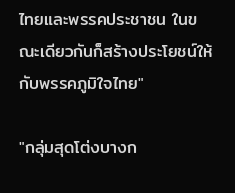ไทยและพรรคประชาชน ในขณะเดียวกันก็สร้างประโยชน์ให้กับพรรคภูมิใจไทย"

"กลุ่มสุดโต่งบางก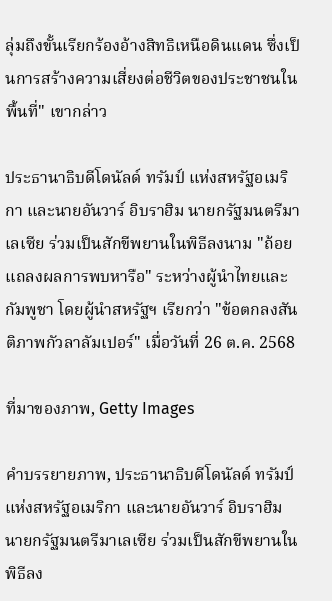ลุ่มถึงขั้นเรียกร้องอ้างสิทธิเหนือดินแดน ซึ่งเป็นการสร้างความเสี่ยงต่อชีวิตของประชาชนในพื้นที่" เขากล่าว

ประธานาธิบดีโดนัลด์ ทรัมป์ แห่งสหรัฐอเมริกา และนายอันวาร์ อิบราฮิม นายกรัฐมนตรีมาเลเซีย ร่วมเป็นสักขีพยานในพิธีลงนาม "ถ้อยแถลงผลการพบหารือ" ระหว่างผู้นำไทยและกัมพูชา โดยผู้นำสหรัฐฯ เรียกว่า "ข้อตกลงสันติภาพกัวลาลัมเปอร์" เมื่อวันที่ 26 ต.ค. 2568

ที่มาของภาพ, Getty Images

คำบรรยายภาพ, ประธานาธิบดีโดนัลด์ ทรัมป์ แห่งสหรัฐอเมริกา และนายอันวาร์ อิบราฮิม นายกรัฐมนตรีมาเลเซีย ร่วมเป็นสักขีพยานในพิธีลง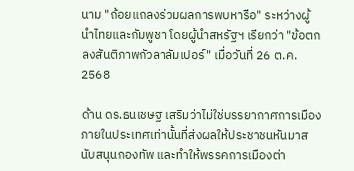นาม "ถ้อยแถลงร่วมผลการพบหารือ" ระหว่างผู้นำไทยและกัมพูชา โดยผู้นำสหรัฐฯ เรียกว่า "ข้อตกลงสันติภาพกัวลาลัมเปอร์" เมื่อวันที่ 26 ต.ค. 2568

ด้าน ดร.ธนเชษฐ เสริมว่าไม่ใช่บรรยากาศการเมืองภายในประเทศเท่านั้นที่ส่งผลให้ประชาชนหันมาสนับสนุนกองทัพ และทำให้พรรคการเมืองต่า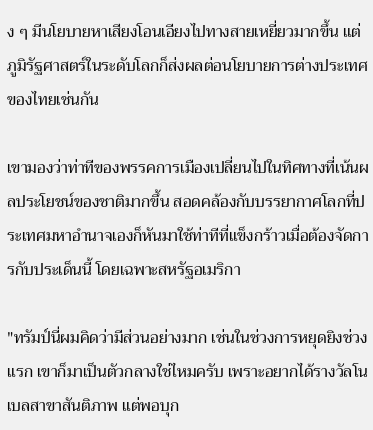ง ๆ มีนโยบายหาเสียงโอนเอียงไปทางสายเหยี่ยวมากขึ้น แต่ภูมิรัฐศาสตร์ในระดับโลกก็ส่งผลต่อนโยบายการต่างประเทศของไทยเช่นกัน

เขามองว่าท่าทีของพรรคการเมืองเปลี่ยนไปในทิศทางที่เน้นผลประโยชน์ของชาติมากขึ้น สอดคล้องกับบรรยากาศโลกที่ประเทศมหาอำนาจเองก็หันมาใช้ท่าทีที่แข็งกร้าวเมื่อต้องจัดการกับประเด็นนี้ โดยเฉพาะสหรัฐอเมริกา

"ทรัมป์นี่ผมคิดว่ามีส่วนอย่างมาก เช่นในช่วงการหยุดยิงช่วงแรก เขาก็มาเป็นตัวกลางใช่ไหมครับ เพราะอยากได้รางวัลโนเบลสาขาสันติภาพ แต่พอบุก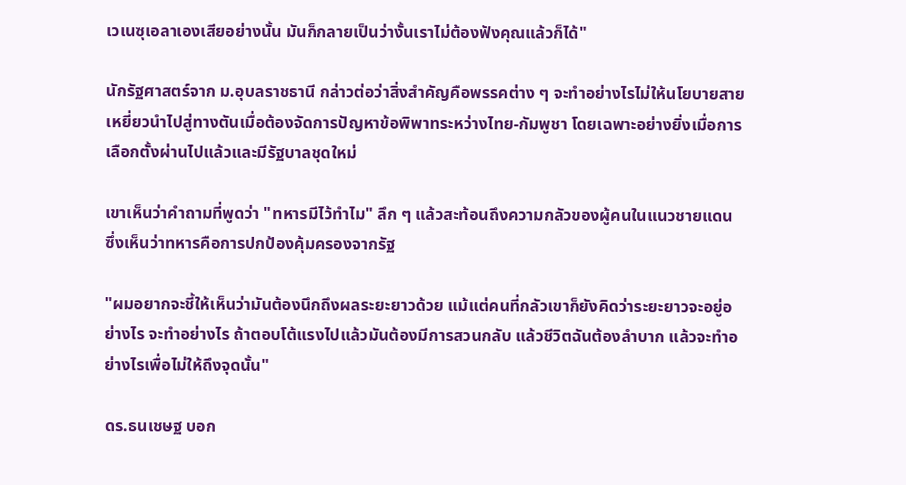เวเนซุเอลาเองเสียอย่างนั้น มันก็กลายเป็นว่างั้นเราไม่ต้องฟังคุณแล้วก็ได้"

นักรัฐศาสตร์จาก ม.อุบลราชธานี กล่าวต่อว่าสิ่งสำคัญคือพรรคต่าง ๆ จะทำอย่างไรไม่ให้นโยบายสายเหยี่ยวนำไปสู่ทางตันเมื่อต้องจัดการปัญหาข้อพิพาทระหว่างไทย-กัมพูชา โดยเฉพาะอย่างยิ่งเมื่อการเลือกตั้งผ่านไปแล้วและมีรัฐบาลชุดใหม่

เขาเห็นว่าคำถามที่พูดว่า "ทหารมีไว้ทำไม" ลึก ๆ แล้วสะท้อนถึงความกลัวของผู้คนในแนวชายแดน ซึ่งเห็นว่าทหารคือการปกป้องคุ้มครองจากรัฐ

"ผมอยากจะชี้ให้เห็นว่ามันต้องนึกถึงผลระยะยาวด้วย แม้แต่คนที่กลัวเขาก็ยังคิดว่าระยะยาวจะอยู่อย่างไร จะทำอย่างไร ถ้าตอบโต้แรงไปแล้วมันต้องมีการสวนกลับ แล้วชีวิตฉันต้องลำบาก แล้วจะทำอย่างไรเพื่อไม่ให้ถึงจุดนั้น"

ดร.ธนเชษฐ บอก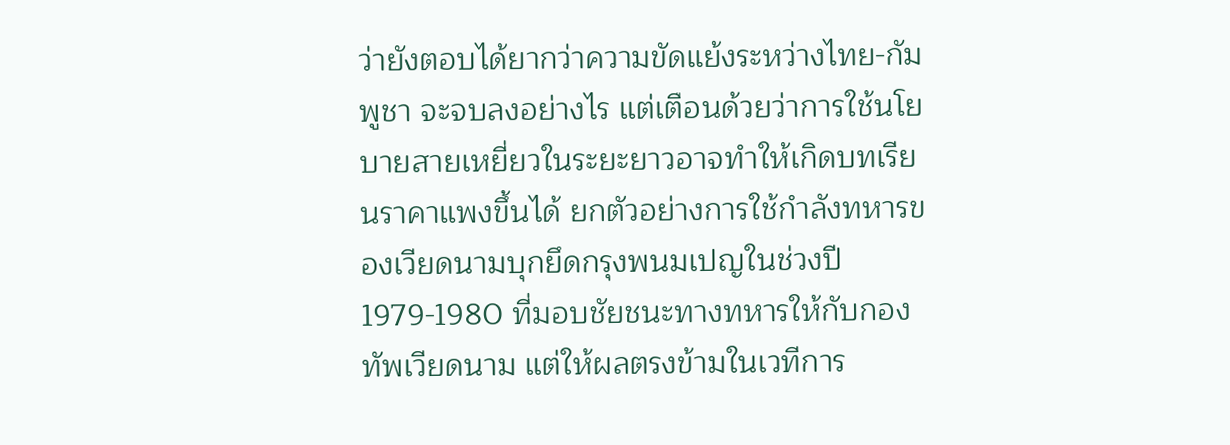ว่ายังตอบได้ยากว่าความขัดแย้งระหว่างไทย-กัมพูชา จะจบลงอย่างไร แต่เตือนด้วยว่าการใช้นโยบายสายเหยี่ยวในระยะยาวอาจทำให้เกิดบทเรียนราคาแพงขึ้นได้ ยกตัวอย่างการใช้กำลังทหารของเวียดนามบุกยึดกรุงพนมเปญในช่วงปี 1979-1980 ที่มอบชัยชนะทางทหารให้กับกองทัพเวียดนาม แต่ให้ผลตรงข้ามในเวทีการ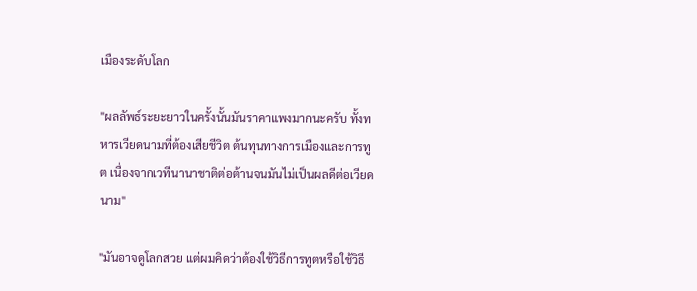เมืองระดับโลก

"ผลลัพธ์ระยะยาวในครั้งนั้นมันราคาแพงมากนะครับ ทั้งทหารเวียดนามที่ต้องเสียชีวิต ต้นทุนทางการเมืองและการทูต เนื่องจากเวทีนานาชาติต่อต้านจนมันไม่เป็นผลดีต่อเวียดนาม"

"มันอาจดูโลกสวย แต่ผมคิดว่าต้องใช้วิธีการทูตหรือใช้วิธี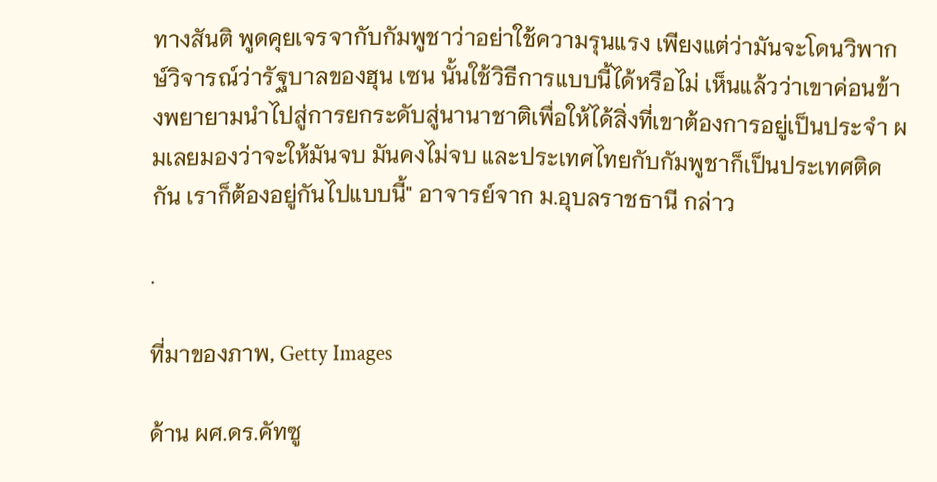ทางสันติ พูดคุยเจรจากับกัมพูชาว่าอย่าใช้ความรุนแรง เพียงแต่ว่ามันจะโดนวิพากษ์วิจารณ์ว่ารัฐบาลของฮุน เซน นั้นใช้วิธีการแบบนี้ได้หรือไม่ เห็นแล้วว่าเขาค่อนข้างพยายามนำไปสู่การยกระดับสู่นานาชาติเพื่อให้ได้สิ่งที่เขาต้องการอยู่เป็นประจำ ผมเลยมองว่าจะให้มันจบ มันคงไม่จบ และประเทศไทยกับกัมพูชาก็เป็นประเทศติดกัน เราก็ต้องอยู่กันไปแบบนี้" อาจารย์จาก ม.อุบลราชธานี กล่าว

.

ที่มาของภาพ, Getty Images

ด้าน ผศ.ดร.คัทซู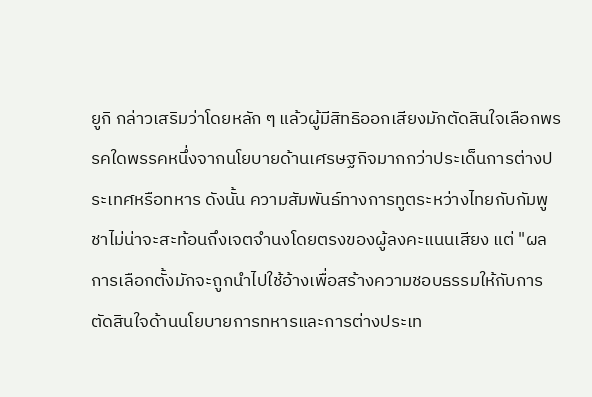ยูกิ กล่าวเสริมว่าโดยหลัก ๆ แล้วผู้มีสิทธิออกเสียงมักตัดสินใจเลือกพรรคใดพรรคหนึ่งจากนโยบายด้านเศรษฐกิจมากกว่าประเด็นการต่างประเทศหรือทหาร ดังนั้น ความสัมพันธ์ทางการทูตระหว่างไทยกับกัมพูชาไม่น่าจะสะท้อนถึงเจตจำนงโดยตรงของผู้ลงคะแนนเสียง แต่ "ผลการเลือกตั้งมักจะถูกนำไปใช้อ้างเพื่อสร้างความชอบธรรมให้กับการตัดสินใจด้านนโยบายการทหารและการต่างประเท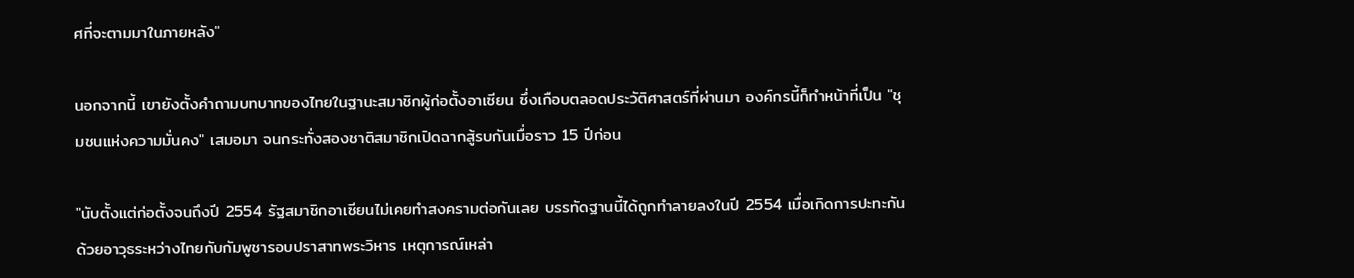ศที่จะตามมาในภายหลัง"

นอกจากนี้ เขายังตั้งคำถามบทบาทของไทยในฐานะสมาชิกผู้ก่อตั้งอาเซียน ซึ่งเกือบตลอดประวัติศาสตร์ที่ผ่านมา องค์กรนี้ก็ทำหน้าที่เป็น "ชุมชนแห่งความมั่นคง" เสมอมา จนกระทั่งสองชาติสมาชิกเปิดฉากสู้รบกันเมื่อราว 15 ปีก่อน

"นับตั้งแต่ก่อตั้งจนถึงปี 2554 รัฐสมาชิกอาเซียนไม่เคยทำสงครามต่อกันเลย บรรทัดฐานนี้ได้ถูกทำลายลงในปี 2554 เมื่อเกิดการปะทะกันด้วยอาวุธระหว่างไทยกับกัมพูชารอบปราสาทพระวิหาร เหตุการณ์เหล่า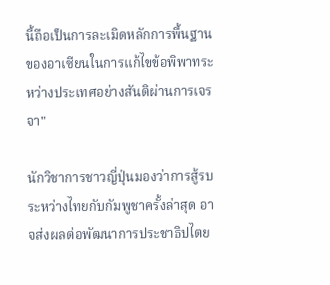นี้ถือเป็นการละเมิดหลักการพื้นฐานของอาเซียนในการแก้ไขข้อพิพาทระหว่างประเทศอย่างสันติผ่านการเจรจา"

นักวิชาการชาวญี่ปุ่นมองว่าการสู้รบระหว่างไทยกับกัมพูชาครั้งล่าสุด อาจส่งผลต่อพัฒนาการประชาธิปไตย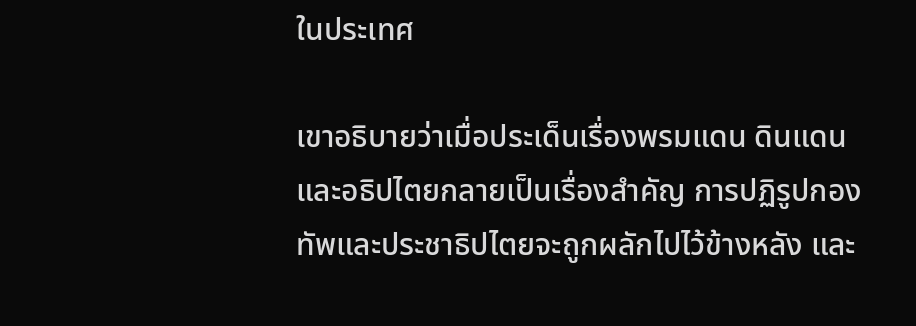ในประเทศ

เขาอธิบายว่าเมื่อประเด็นเรื่องพรมแดน ดินแดน และอธิปไตยกลายเป็นเรื่องสำคัญ การปฏิรูปกองทัพและประชาธิปไตยจะถูกผลักไปไว้ข้างหลัง และ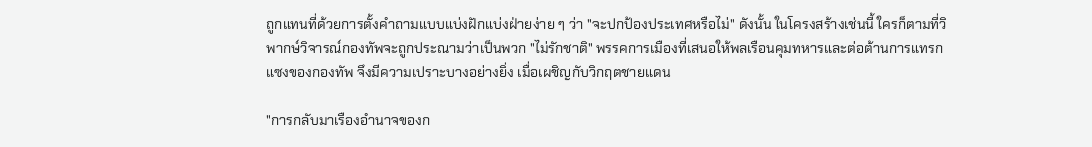ถูกแทนที่ด้วยการตั้งคำถามแบบแบ่งฝักแบ่งฝ่ายง่าย ๆ ว่า "จะปกป้องประเทศหรือไม่" ดังนั้น ในโครงสร้างเช่นนี้ ใครก็ตามที่วิพากษ์วิจารณ์กองทัพจะถูกประณามว่าเป็นพวก "ไม่รักชาติ" พรรคการเมืองที่เสนอให้พลเรือนคุมทหารและต่อต้านการแทรกแซงของกองทัพ จึงมีความเปราะบางอย่างยิ่ง เมื่อเผชิญกับวิกฤตชายแดน

"การกลับมาเรืองอำนาจของก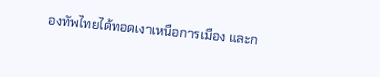องทัพไทยได้ทอดเงาเหนือการเมือง และก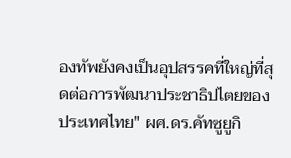องทัพยังคงเป็นอุปสรรคที่ใหญ่ที่สุดต่อการพัฒนาประชาธิปไตยของประเทศไทย" ผศ.ดร.คัทซูยูกิ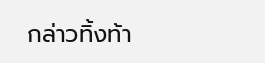กล่าวทิ้งท้า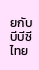ยกับบีบีซีไทย